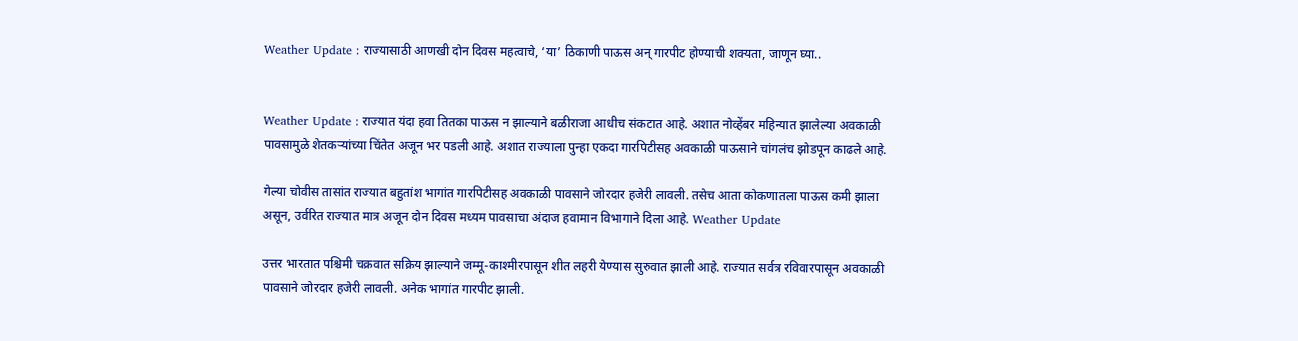Weather Update : राज्यासाठी आणखी दोन दिवस महत्वाचे, ‘या’ ठिकाणी पाऊस अन् गारपीट होण्याची शक्यता, जाणून घ्या..


Weather Update : राज्यात यंदा हवा तितका पाऊस न झाल्याने बळीराजा आधीच संकटात आहे. अशात नोव्हेंबर महिन्यात झालेल्या अवकाळी पावसामुळे शेतकऱ्यांच्या चिंतेत अजून भर पडली आहे. अशात राज्याला पुन्हा एकदा गारपिटीसह अवकाळी पाऊसाने चांगलंच झोडपून काढले आहे.

गेल्या चोवीस तासांत राज्यात बहुतांश भागांत गारपिटीसह अवकाळी पावसाने जोरदार हजेरी लावली. तसेच आता कोकणातला पाऊस कमी झाला असून, उर्वरित राज्यात मात्र अजून दोन दिवस मध्यम पावसाचा अंदाज हवामान विभागाने दिला आहे. Weather Update

उत्तर भारतात पश्चिमी चक्रवात सक्रिय झाल्याने जम्मू-काश्मीरपासून शीत लहरी येण्यास सुरुवात झाली आहे. राज्यात सर्वत्र रविवारपासून अवकाळी पावसाने जोरदार हजेरी लावली. अनेक भागांत गारपीट झाली.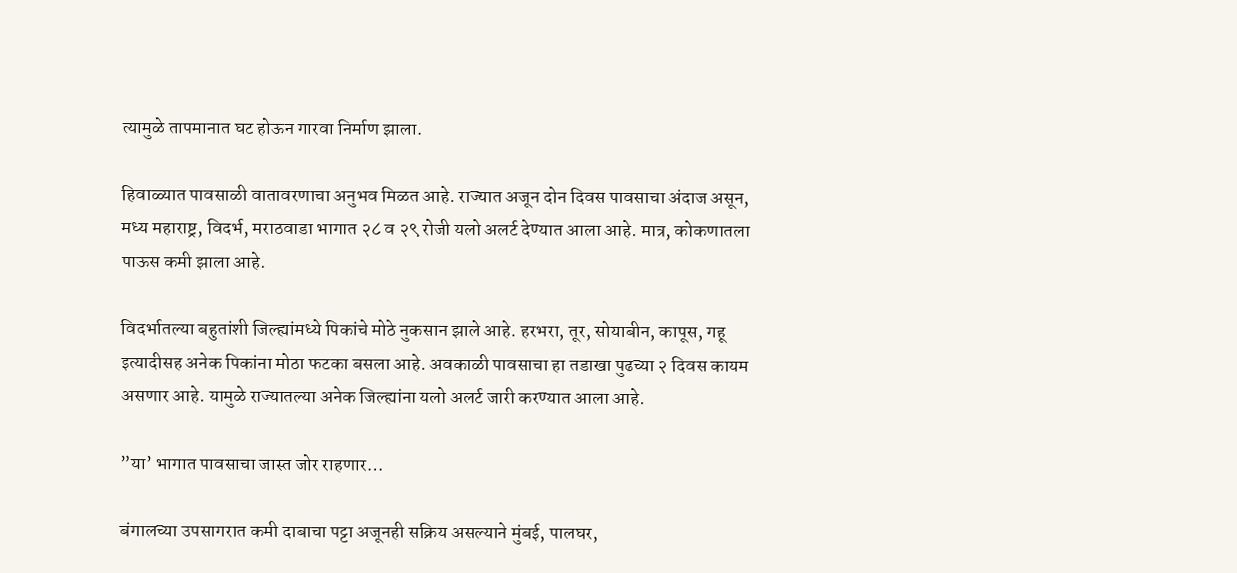त्यामुळे तापमानात घट होऊन गारवा निर्माण झाला.

हिवाळ्यात पावसाळी वातावरणाचा अनुभव मिळत आहे. राज्यात अजून दोन दिवस पावसाचा अंदाज असून, मध्य महाराष्ट्र, विदर्भ, मराठवाडा भागात २८ व २९ रोजी यलो अलर्ट देण्यात आला आहे. मात्र, कोकणातला पाऊस कमी झाला आहे.

विदर्भातल्या बहुतांशी जिल्ह्यांमध्ये पिकांचे मोठे नुकसान झाले आहे. हरभरा, तूर, सोयाबीन, कापूस, गहू इत्यादीसह अनेक पिकांना मोठा फटका बसला आहे. अवकाळी पावसाचा हा तडाखा पुढच्या २ दिवस कायम असणार आहे. यामुळे राज्यातल्या अनेक जिल्ह्यांना यलो अलर्ट जारी करण्यात आला आहे.

”या’ भागात पावसाचा जास्त जोर राहणार…

बंगालच्या उपसागरात कमी दाबाचा पट्टा अजूनही सक्रिय असल्याने मुंबई, पालघर,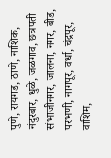पुणे, रायगड, ठाणे, नाशिक, नंदुरबार, धुळे, जळगाव, छत्रपती संभाजीनगर, जालना, नगर, बीड, परभणी, नागपूर, वर्धा, चंद्रपूर, वाशिम,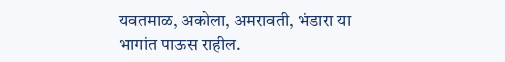यवतमाळ, अकोला, अमरावती, भंडारा या भागांत पाऊस राहील.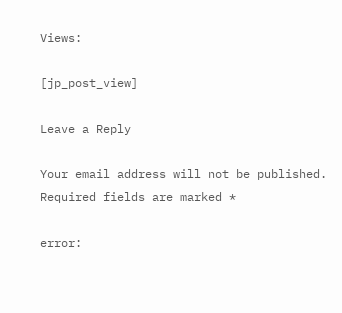Views:

[jp_post_view]

Leave a Reply

Your email address will not be published. Required fields are marked *

error: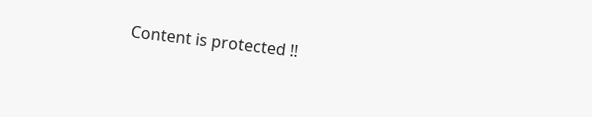Content is protected !!